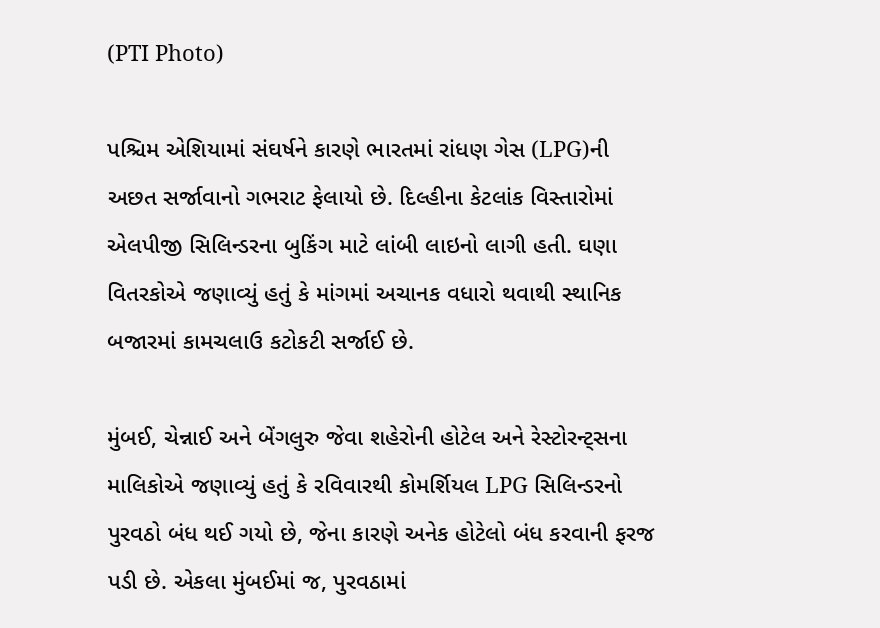(PTI Photo)

પશ્ચિમ એશિયામાં સંઘર્ષને કારણે ભારતમાં રાંધણ ગેસ (LPG)ની અછત સર્જાવાનો ગભરાટ ફેલાયો છે. દિલ્હીના કેટલાંક વિસ્તારોમાં એલપીજી સિલિન્ડરના બુકિંગ માટે લાંબી લાઇનો લાગી હતી. ઘણા વિતરકોએ જણાવ્યું હતું કે માંગમાં અચાનક વધારો થવાથી સ્થાનિક બજારમાં કામચલાઉ કટોકટી સર્જાઈ છે.

મુંબઈ, ચેન્નાઈ અને બેંગલુરુ જેવા શહેરોની હોટેલ અને રેસ્ટોરન્ટ્સના માલિકોએ જણાવ્યું હતું કે રવિવારથી કોમર્શિયલ LPG સિલિન્ડરનો પુરવઠો બંધ થઈ ગયો છે, જેના કારણે અનેક હોટેલો બંધ કરવાની ફરજ પડી છે. એકલા મુંબઈમાં જ, પુરવઠામાં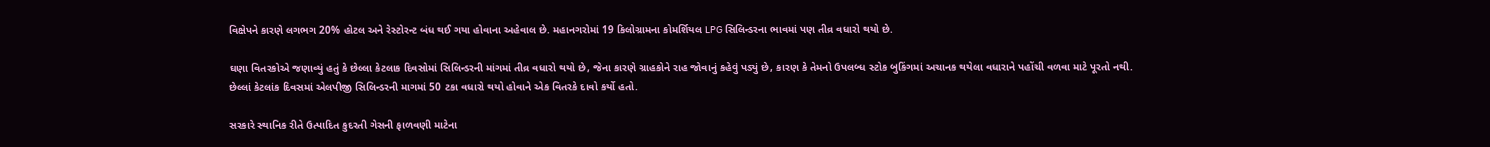વિક્ષેપને કારણે લગભગ 20% હોટલ અને રેસ્ટોરન્ટ બંધ થઈ ગયા હોવાના અહેવાલ છે. મહાનગરોમાં 19 કિલોગ્રામના કોમર્શિયલ LPG સિલિન્ડરના ભાવમાં પણ તીવ્ર વધારો થયો છે.

ઘણા વિતરકોએ જણાવ્યું હતું કે છેલ્લા કેટલાક દિવસોમાં સિલિન્ડરની માંગમાં તીવ્ર વધારો થયો છે, જેના કારણે ગ્રાહકોને રાહ જોવાનું કહેવું પડ્યું છે, કારણ કે તેમનો ઉપલબ્ધ સ્ટોક બુકિંગમાં અચાનક થયેલા વધારાને પહોંચી વળવા માટે પૂરતો નથી. છેલ્લાં કેટલાંક દિવસમાં એલપીજી સિલિન્ડરની માગમાં 50 ટકા વધારો થયો હોવાને એક વિતરકે દાવો કર્યો હતો.

સરકારે સ્થાનિક રીતે ઉત્પાદિત કુદરતી ગેસની ફાળવણી માટેના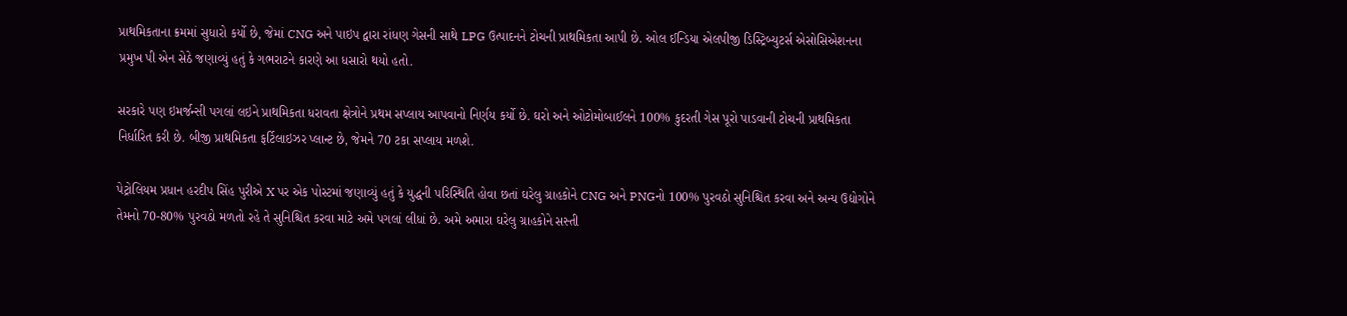પ્રાથમિકતાના ક્રમમાં સુધારો કર્યો છે, જેમાં CNG અને પાઇપ દ્વારા રાંધણ ગેસની સાથે LPG ઉત્પાદનને ટોચની પ્રાથમિકતા આપી છે. ઓલ ઈન્ડિયા એલપીજી ડિસ્ટ્રિબ્યુટર્સ એસોસિએશનના પ્રમુખ પી એન સેઠે જણાવ્યું હતું કે ગભરાટને કારણે આ ધસારો થયો હતો.

સરકારે પણ ઇમર્જન્સી પગલાં લઇને પ્રાથમિકતા ધરાવતા ક્ષેત્રોને પ્રથમ સપ્લાય આપવાનો નિર્ણય કર્યો છે. ઘરો અને ઓટોમોબાઈલને 100% કુદરતી ગેસ પૂરો પાડવાની ટોચની પ્રાથમિકતા નિર્ધારિત કરી છે. બીજી પ્રાથમિકતા ફર્ટિલાઇઝર પ્લાન્ટ છે, જેમને 70 ટકા સપ્લાય મળશે.

પેટ્રોલિયમ પ્રધાન હરદીપ સિંહ પુરીએ X પર એક પોસ્ટમાં જણાવ્યું હતું કે યુદ્ધની પરિસ્થિતિ હોવા છતાં ઘરેલુ ગ્રાહકોને CNG અને PNGનો 100% પુરવઠો સુનિશ્ચિત કરવા અને અન્ય ઉદ્યોગોને તેમનો 70-80% પુરવઠો મળતો રહે તે સુનિશ્ચિત કરવા માટે અમે પગલાં લીધાં છે. અમે અમારા ઘરેલુ ગ્રાહકોને સસ્તી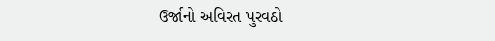ઉર્જાનો અવિરત પુરવઠો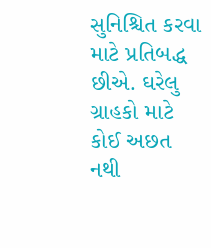સુનિશ્ચિત કરવા માટે પ્રતિબદ્ધ છીએ. ઘરેલુ ગ્રાહકો માટે કોઈ અછત નથી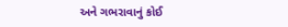અને ગભરાવાનું કોઈ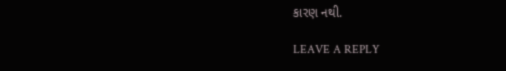કારણ નથી.

LEAVE A REPLY